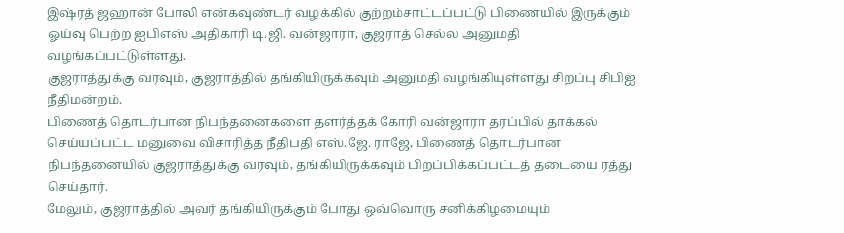இஷ்ரத் ஜஹான் போலி என்கவுண்டர் வழக்கில் குற்றம்சாட்டப்பட்டு பிணையில் இருக்கும் ஓய்வு பெற்ற ஐபிஎஸ் அதிகாரி டி.ஜி. வன்ஜாரா, குஜராத் செல்ல அனுமதி வழங்கப்பட்டுள்ளது.
குஜராத்துக்கு வரவும், குஜராத்தில் தங்கியிருக்கவும் அனுமதி வழங்கியுள்ளது சிறப்பு சிபிஐ நீதிமன்றம்.
பிணைத் தொடர்பான நிபந்தனைகளை தளர்த்தக் கோரி வன்ஜாரா தரப்பில் தாக்கல் செய்யப்பட்ட மனுவை விசாரித்த நீதிபதி எஸ்.ஜே. ராஜே, பிணைத் தொடர்பான நிபந்தனையில் குஜராத்துக்கு வரவும், தங்கியிருக்கவும் பிறப்பிக்கப்பட்டத் தடையை ரத்து செய்தார்.
மேலும், குஜராத்தில் அவர் தங்கியிருக்கும் போது ஒவ்வொரு சனிக்கிழமையும்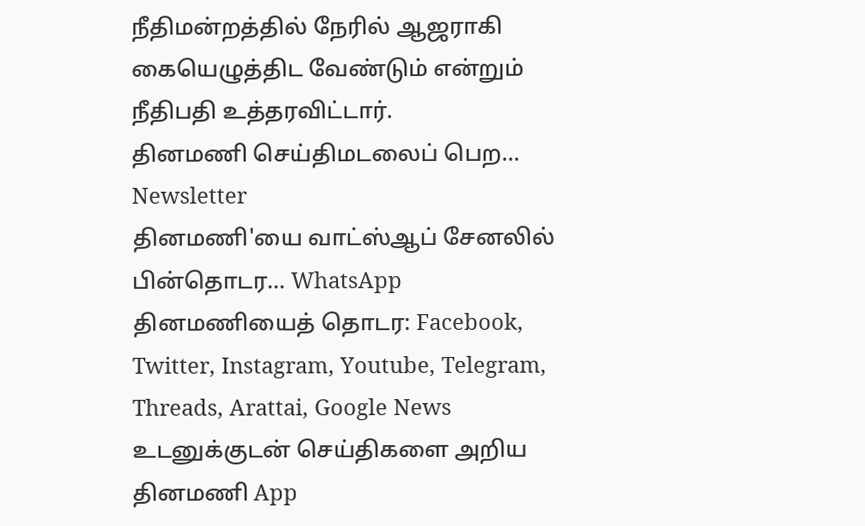நீதிமன்றத்தில் நேரில் ஆஜராகி கையெழுத்திட வேண்டும் என்றும் நீதிபதி உத்தரவிட்டார்.
தினமணி செய்திமடலைப் பெற... Newsletter
தினமணி'யை வாட்ஸ்ஆப் சேனலில் பின்தொடர... WhatsApp
தினமணியைத் தொடர: Facebook, Twitter, Instagram, Youtube, Telegram, Threads, Arattai, Google News
உடனுக்குடன் செய்திகளை அறிய தினமணி App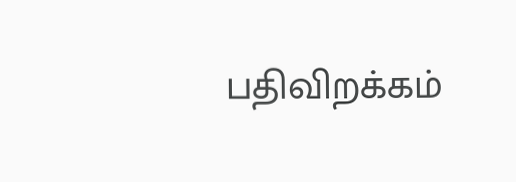பதிவிறக்கம்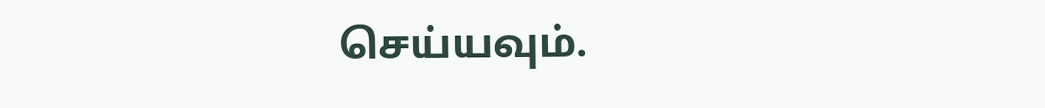செய்யவும்.